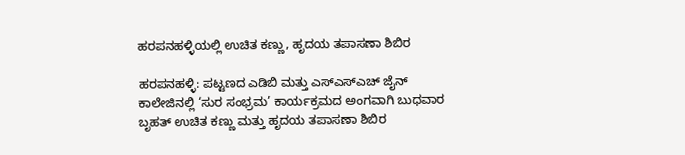ಹರಪನಹಳ್ಳಿಯಲ್ಲಿ ಉಚಿತ ಕಣ್ಣು, ಹೃದಯ ತಪಾಸಣಾ ಶಿಬಿರ

ಹರಪನಹಳ್ಳಿ: ಪಟ್ಟಣದ ಎಡಿಬಿ ಮತ್ತು ಎಸ್ಎಸ್ಎಚ್ ಜೈನ್ ಕಾಲೇಜಿನಲ್ಲಿ ‘ಸುರ ಸಂಭ್ರಮ’ ಕಾರ್ಯಕ್ರಮದ ಅಂಗವಾಗಿ ಬುಧವಾರ ಬೃಹತ್ ಉಚಿತ ಕಣ್ಣು ಮತ್ತು ಹೃದಯ ತಪಾಸಣಾ ಶಿಬಿರ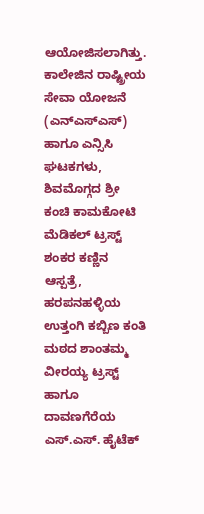ಆಯೋಜಿಸಲಾಗಿತ್ತು.
ಕಾಲೇಜಿನ ರಾಷ್ಟ್ರೀಯ ಸೇವಾ ಯೋಜನೆ (ಎನ್ಎಸ್ಎಸ್) ಹಾಗೂ ಎನ್ಸಿಸಿ ಘಟಕಗಳು, ಶಿವಮೊಗ್ಗದ ಶ್ರೀ ಕಂಚಿ ಕಾಮಕೋಟಿ ಮೆಡಿಕಲ್ ಟ್ರಸ್ಟ್ ಶಂಕರ ಕಣ್ಣಿನ ಆಸ್ಪತ್ರೆ, ಹರಪನಹಳ್ಳಿಯ ಉತ್ತಂಗಿ ಕಬ್ಬಿಣ ಕಂತಿ ಮಠದ ಶಾಂತಮ್ಮ ವೀರಯ್ಯ ಟ್ರಸ್ಟ್ ಹಾಗೂ ದಾವಣಗೆರೆಯ ಎಸ್.ಎಸ್. ಹೈಟೆಕ್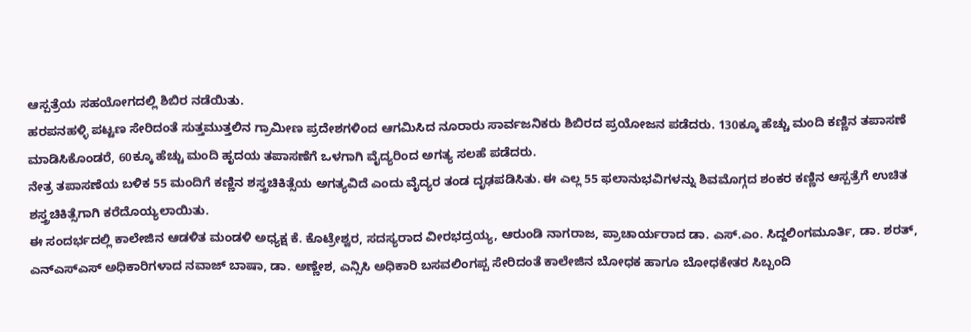ಆಸ್ಪತ್ರೆಯ ಸಹಯೋಗದಲ್ಲಿ ಶಿಬಿರ ನಡೆಯಿತು.
ಹರಪನಹಳ್ಳಿ ಪಟ್ಟಣ ಸೇರಿದಂತೆ ಸುತ್ತಮುತ್ತಲಿನ ಗ್ರಾಮೀಣ ಪ್ರದೇಶಗಳಿಂದ ಆಗಮಿಸಿದ ನೂರಾರು ಸಾರ್ವಜನಿಕರು ಶಿಬಿರದ ಪ್ರಯೋಜನ ಪಡೆದರು. 130ಕ್ಕೂ ಹೆಚ್ಚು ಮಂದಿ ಕಣ್ಣಿನ ತಪಾಸಣೆ ಮಾಡಿಸಿಕೊಂಡರೆ, 60ಕ್ಕೂ ಹೆಚ್ಚು ಮಂದಿ ಹೃದಯ ತಪಾಸಣೆಗೆ ಒಳಗಾಗಿ ವೈದ್ಯರಿಂದ ಅಗತ್ಯ ಸಲಹೆ ಪಡೆದರು.
ನೇತ್ರ ತಪಾಸಣೆಯ ಬಳಿಕ 55 ಮಂದಿಗೆ ಕಣ್ಣಿನ ಶಸ್ತ್ರಚಿಕಿತ್ಸೆಯ ಅಗತ್ಯವಿದೆ ಎಂದು ವೈದ್ಯರ ತಂಡ ದೃಢಪಡಿಸಿತು. ಈ ಎಲ್ಲ 55 ಫಲಾನುಭವಿಗಳನ್ನು ಶಿವಮೊಗ್ಗದ ಶಂಕರ ಕಣ್ಣಿನ ಆಸ್ಪತ್ರೆಗೆ ಉಚಿತ ಶಸ್ತ್ರಚಿಕಿತ್ಸೆಗಾಗಿ ಕರೆದೊಯ್ಯಲಾಯಿತು.
ಈ ಸಂದರ್ಭದಲ್ಲಿ ಕಾಲೇಜಿನ ಆಡಳಿತ ಮಂಡಳಿ ಅಧ್ಯಕ್ಷ ಕೆ. ಕೊಟ್ರೇಶ್ವರ, ಸದಸ್ಯರಾದ ವೀರಭದ್ರಯ್ಯ, ಆರುಂಡಿ ನಾಗರಾಜ, ಪ್ರಾಚಾರ್ಯರಾದ ಡಾ. ಎಸ್.ಎಂ. ಸಿದ್ದಲಿಂಗಮೂರ್ತಿ, ಡಾ. ಶರತ್, ಎನ್ಎಸ್ಎಸ್ ಅಧಿಕಾರಿಗಳಾದ ನವಾಜ್ ಬಾಷಾ, ಡಾ. ಅಣ್ಣೇಶ, ಎನ್ಸಿಸಿ ಅಧಿಕಾರಿ ಬಸವಲಿಂಗಪ್ಪ ಸೇರಿದಂತೆ ಕಾಲೇಜಿನ ಬೋಧಕ ಹಾಗೂ ಬೋಧಕೇತರ ಸಿಬ್ಬಂದಿ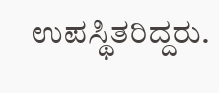ಉಪಸ್ಥಿತರಿದ್ದರು.